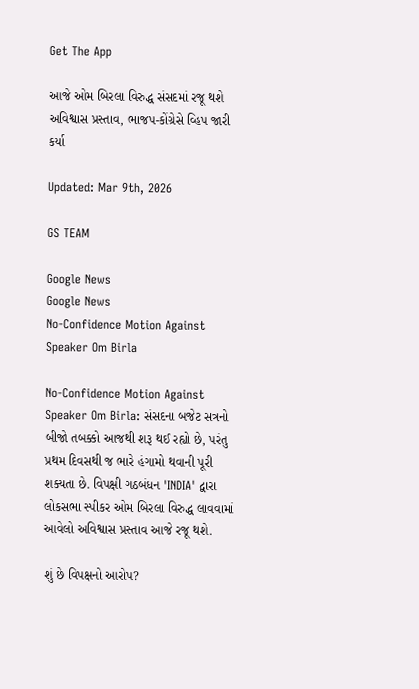Get The App

આજે ઓમ બિરલા વિરુદ્ધ સંસદમાં રજૂ થશે અવિશ્વાસ પ્રસ્તાવ, ભાજપ-કોંગ્રેસે વ્હિપ જારી કર્યા

Updated: Mar 9th, 2026

GS TEAM

Google News
Google News
No-Confidence Motion Against Speaker Om Birla

No-Confidence Motion Against Speaker Om Birla: સંસદના બજેટ સત્રનો બીજો તબક્કો આજથી શરૂ થઈ રહ્યો છે, પરંતુ પ્રથમ દિવસથી જ ભારે હંગામો થવાની પૂરી શક્યતા છે. વિપક્ષી ગઠબંધન 'INDIA' દ્વારા લોકસભા સ્પીકર ઓમ બિરલા વિરુદ્ધ લાવવામાં આવેલો અવિશ્વાસ પ્રસ્તાવ આજે રજૂ થશે.

શું છે વિપક્ષનો આરોપ?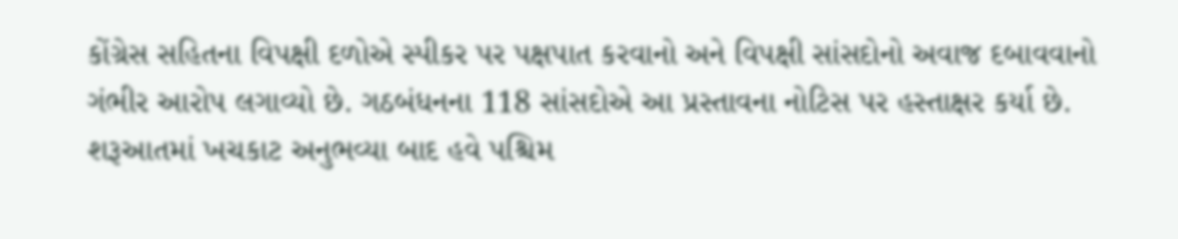કોંગ્રેસ સહિતના વિપક્ષી દળોએ સ્પીકર પર પક્ષપાત કરવાનો અને વિપક્ષી સાંસદોનો અવાજ દબાવવાનો ગંભીર આરોપ લગાવ્યો છે. ગઠબંધનના 118 સાંસદોએ આ પ્રસ્તાવના નોટિસ પર હસ્તાક્ષર કર્યા છે. શરૂઆતમાં ખચકાટ અનુભવ્યા બાદ હવે પશ્ચિમ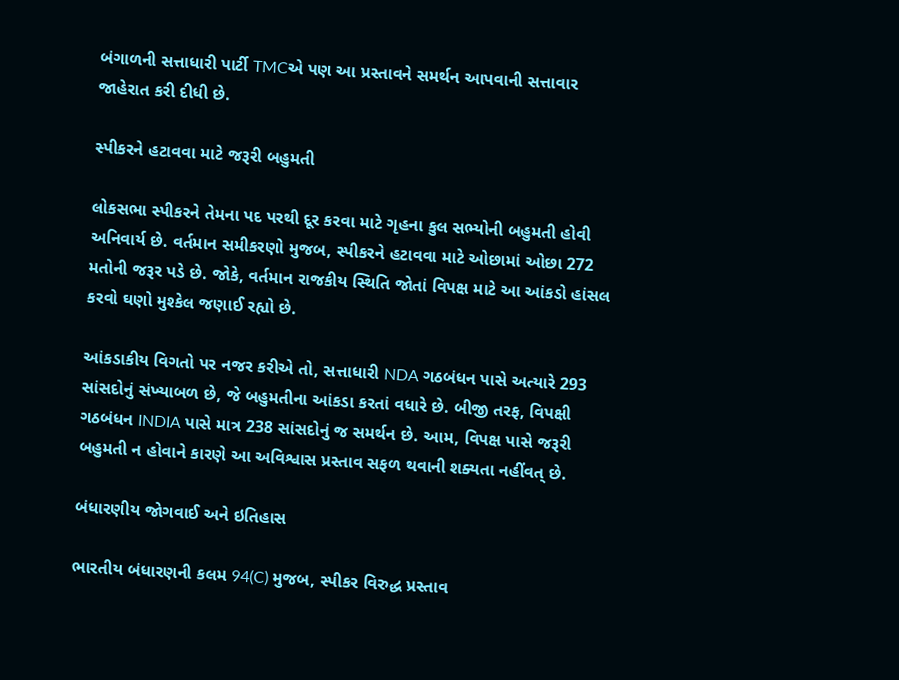બંગાળની સત્તાધારી પાર્ટી TMCએ પણ આ પ્રસ્તાવને સમર્થન આપવાની સત્તાવાર જાહેરાત કરી દીધી છે.

સ્પીકરને હટાવવા માટે જરૂરી બહુમતી

લોકસભા સ્પીકરને તેમના પદ પરથી દૂર કરવા માટે ગૃહના કુલ સભ્યોની બહુમતી હોવી અનિવાર્ય છે. વર્તમાન સમીકરણો મુજબ, સ્પીકરને હટાવવા માટે ઓછામાં ઓછા 272 મતોની જરૂર પડે છે. જોકે, વર્તમાન રાજકીય સ્થિતિ જોતાં વિપક્ષ માટે આ આંકડો હાંસલ કરવો ઘણો મુશ્કેલ જણાઈ રહ્યો છે.

આંકડાકીય વિગતો પર નજર કરીએ તો, સત્તાધારી NDA ગઠબંધન પાસે અત્યારે 293 સાંસદોનું સંખ્યાબળ છે, જે બહુમતીના આંકડા કરતાં વધારે છે. બીજી તરફ, વિપક્ષી ગઠબંધન INDIA પાસે માત્ર 238 સાંસદોનું જ સમર્થન છે. આમ, વિપક્ષ પાસે જરૂરી બહુમતી ન હોવાને કારણે આ અવિશ્વાસ પ્રસ્તાવ સફળ થવાની શક્યતા નહીંવત્ છે.

બંધારણીય જોગવાઈ અને ઇતિહાસ

ભારતીય બંધારણની કલમ 94(C) મુજબ, સ્પીકર વિરુદ્ધ પ્રસ્તાવ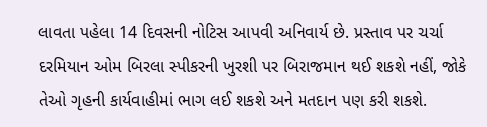લાવતા પહેલા 14 દિવસની નોટિસ આપવી અનિવાર્ય છે. પ્રસ્તાવ પર ચર્ચા દરમિયાન ઓમ બિરલા સ્પીકરની ખુરશી પર બિરાજમાન થઈ શકશે નહીં, જોકે તેઓ ગૃહની કાર્યવાહીમાં ભાગ લઈ શકશે અને મતદાન પણ કરી શકશે.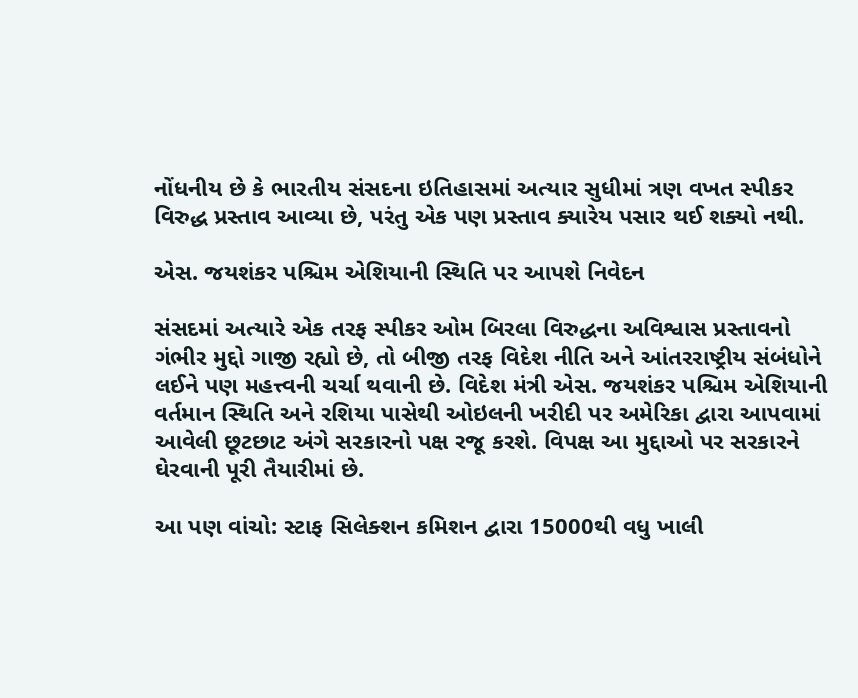નોંધનીય છે કે ભારતીય સંસદના ઇતિહાસમાં અત્યાર સુધીમાં ત્રણ વખત સ્પીકર વિરુદ્ધ પ્રસ્તાવ આવ્યા છે, પરંતુ એક પણ પ્રસ્તાવ ક્યારેય પસાર થઈ શક્યો નથી.

એસ. જયશંકર પશ્ચિમ એશિયાની સ્થિતિ પર આપશે નિવેદન

સંસદમાં અત્યારે એક તરફ સ્પીકર ઓમ બિરલા વિરુદ્ધના અવિશ્વાસ પ્રસ્તાવનો ગંભીર મુદ્દો ગાજી રહ્યો છે, તો બીજી તરફ વિદેશ નીતિ અને આંતરરાષ્ટ્રીય સંબંધોને લઈને પણ મહત્ત્વની ચર્ચા થવાની છે. વિદેશ મંત્રી એસ. જયશંકર પશ્ચિમ એશિયાની વર્તમાન સ્થિતિ અને રશિયા પાસેથી ઓઇલની ખરીદી પર અમેરિકા દ્વારા આપવામાં આવેલી છૂટછાટ અંગે સરકારનો પક્ષ રજૂ કરશે. વિપક્ષ આ મુદ્દાઓ પર સરકારને ઘેરવાની પૂરી તૈયારીમાં છે.

આ પણ વાંચો: સ્ટાફ સિલેક્શન કમિશન દ્વારા 15000થી વધુ ખાલી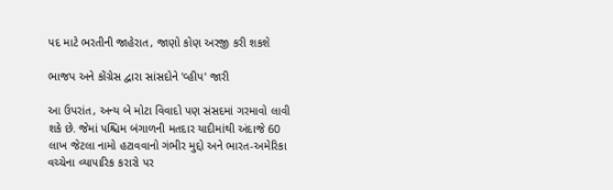પદ માટે ભરતીની જાહેરાત, જાણો કોણ અરજી કરી શકશે

ભાજપ અને કોંગ્રેસ દ્વારા સાંસદોને 'વ્હીપ' જારી

આ ઉપરાંત, અન્ય બે મોટા વિવાદો પણ સંસદમાં ગરમાવો લાવી શકે છે. જેમાં પશ્ચિમ બંગાળની મતદાર યાદીમાંથી અંદાજે 60 લાખ જેટલા નામો હટાવવાનો ગંભીર મુદ્દો અને ભારત-અમેરિકા વચ્ચેના વ્યાપારિક કરારો પર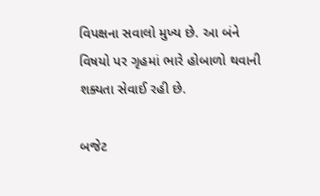વિપક્ષના સવાલો મુખ્ય છે. આ બંને વિષયો પર ગૃહમાં ભારે હોબાળો થવાની શક્યતા સેવાઈ રહી છે.

બજેટ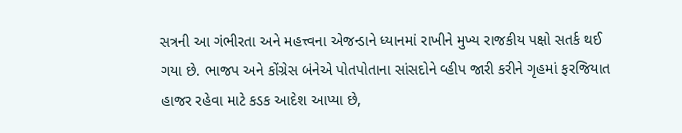સત્રની આ ગંભીરતા અને મહત્ત્વના એજન્ડાને ધ્યાનમાં રાખીને મુખ્ય રાજકીય પક્ષો સતર્ક થઈ ગયા છે. ભાજપ અને કોંગ્રેસ બંનેએ પોતપોતાના સાંસદોને વ્હીપ જારી કરીને ગૃહમાં ફરજિયાત હાજર રહેવા માટે કડક આદેશ આપ્યા છે,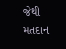જેથી મતદાન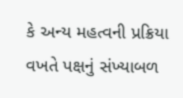કે અન્ય મહત્વની પ્રક્રિયા વખતે પક્ષનું સંખ્યાબળ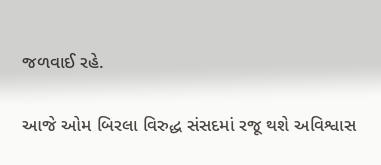જળવાઈ રહે.

આજે ઓમ બિરલા વિરુદ્ધ સંસદમાં રજૂ થશે અવિશ્વાસ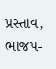પ્રસ્તાવ, ભાજપ-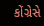કોંગ્રેસે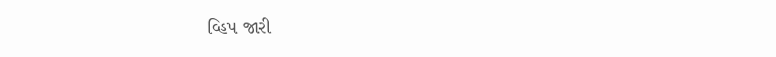વ્હિપ જારી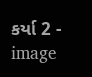કર્યા 2 - image